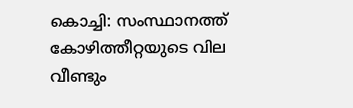കൊച്ചി: സംസ്ഥാനത്ത് കോഴിത്തീറ്റയുടെ വില വീണ്ടും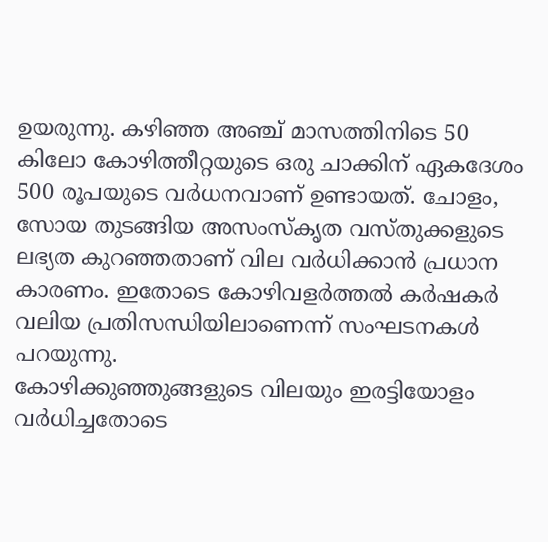ഉയരുന്നു. കഴിഞ്ഞ അഞ്ച് മാസത്തിനിടെ 50 കിലോ കോഴിത്തീറ്റയുടെ ഒരു ചാക്കിന് ഏകദേശം 500 രൂപയുടെ വർധനവാണ് ഉണ്ടായത്. ചോളം, സോയ തുടങ്ങിയ അസംസ്കൃത വസ്തുക്കളുടെ ലഭ്യത കുറഞ്ഞതാണ് വില വർധിക്കാൻ പ്രധാന കാരണം. ഇതോടെ കോഴിവളർത്തൽ കർഷകർ വലിയ പ്രതിസന്ധിയിലാണെന്ന് സംഘടനകൾ പറയുന്നു.
കോഴിക്കുഞ്ഞുങ്ങളുടെ വിലയും ഇരട്ടിയോളം വർധിച്ചതോടെ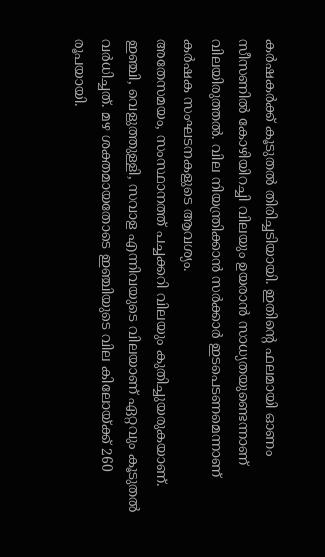കർഷകർക്ക് കൂടുതൽ തിരിച്ചടിയായി. ഇതിന്റെ ഫലമായി ഓണം സീസണിൽ കോഴിയിറച്ചി വിലയും ഉയരാൻ സാധ്യതയുണ്ടെന്നാണ് വിലയിരുത്തൽ. വില നിയന്ത്രിക്കാൻ സർക്കാർ ഇടപെടണമെന്നാണ് കർഷക സംഘടനകളുടെ ആവശ്യം.
അതേസമയം, സംസ്ഥാനത്ത് പച്ചക്കറി വിലയും കുതിച്ചുയരുകയാണ്. ഇഞ്ചി, വെളുത്തുള്ളി, സവാള എന്നിവയുടെ വിലയാണ് ഏറ്റവും കൂടുതൽ വർധിച്ചത്. മഴ ശക്തമായതോടെ ഇഞ്ചിയുടെ വില കിലോയ്ക്ക് 260 രൂപയായി.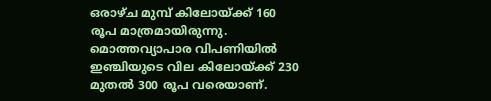ഒരാഴ്ച മുമ്പ് കിലോയ്ക്ക് 160 രൂപ മാത്രമായിരുന്നു. മൊത്തവ്യാപാര വിപണിയിൽ ഇഞ്ചിയുടെ വില കിലോയ്ക്ക് 230 മുതൽ 300 രൂപ വരെയാണ്.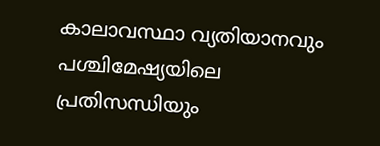കാലാവസ്ഥാ വ്യതിയാനവും പശ്ചിമേഷ്യയിലെ പ്രതിസന്ധിയും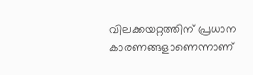വിലക്കയറ്റത്തിന് പ്രധാന കാരണങ്ങളാണെന്നാണ്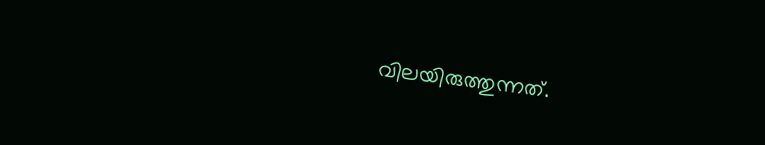വിലയിരുത്തുന്നത്.